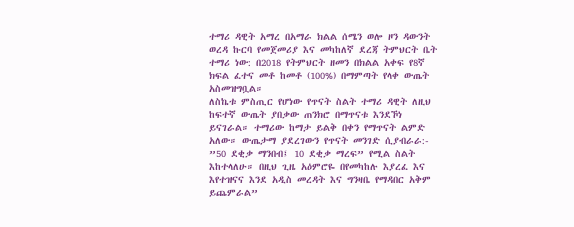ተማሪ ዳዊት አማረ በአማራ ክልል ሰሜን ወሎ ዞን ዳውንት ወረዳ ኩርባ የመጀመሪያ እና መካከለኛ ደረጃ ትምህርት ቤት ተማሪ ነው: በ2018 የትምህርት ዘመን በክልል አቀፍ የ8ኛ ክፍል ፈተና መቶ ከመቶ (100%) በማምጣት የላቀ ውጤት አስመዝግቧል።
ለስኬቱ ምስጢር የሆነው የጥናት ስልት ተማሪ ዳዊት ለዚህ ከፍተኛ ውጤት ያበቃው ጠንክሮ በማጥናቱ እንደኾነ ይናገራል። ተማሪው ከማታ ይልቅ በቀን የማጥናት ልምድ አለው። ውጤታማ ያደረገውን የጥናት መንገድ ሲያብራራ:-
”50 ደቂቃ ማንበብ፤ 10 ደቂቃ ማረፍ” የሚል ስልት እከተላለሁ። በዚህ ጊዜ አዕምሮዬ በየመካከሉ እያረፈ እና እየተዝናና እንደ አዲስ መረዳት እና ግንዛቤ የማዳበር አቅም ይጨምራል”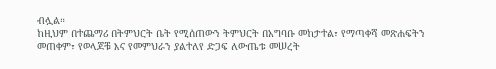ብሏል።
ከዚህም በተጨማሪ በትምህርት ቤት የሚሰጠውን ትምህርት በአግባቡ መከታተል፣ የማጣቀሻ መጽሐፍትን መጠቀም፣ የወላጆቹ እና የመምህራን ያልተለየ ድጋፍ ለውጤቱ መሠረት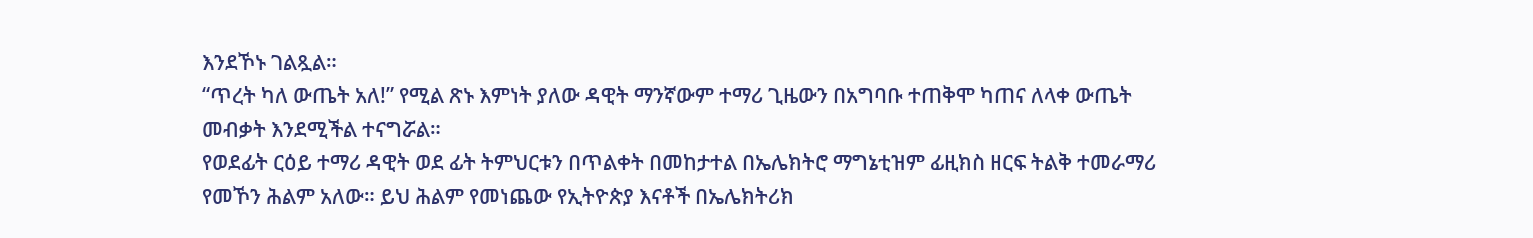እንደኾኑ ገልጿል።
“ጥረት ካለ ውጤት አለ!” የሚል ጽኑ እምነት ያለው ዳዊት ማንኛውም ተማሪ ጊዜውን በአግባቡ ተጠቅሞ ካጠና ለላቀ ውጤት መብቃት እንደሚችል ተናግሯል።
የወደፊት ርዕይ ተማሪ ዳዊት ወደ ፊት ትምህርቱን በጥልቀት በመከታተል በኤሌክትሮ ማግኔቲዝም ፊዚክስ ዘርፍ ትልቅ ተመራማሪ የመኾን ሕልም አለው። ይህ ሕልም የመነጨው የኢትዮጵያ እናቶች በኤሌክትሪክ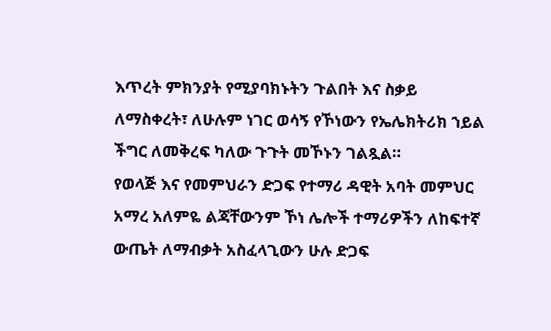እጥረት ምክንያት የሚያባክኑትን ጉልበት እና ስቃይ ለማስቀረት፣ ለሁሉም ነገር ወሳኝ የኾነውን የኤሌክትሪክ ኀይል ችግር ለመቅረፍ ካለው ጉጉት መኾኑን ገልጿል።
የወላጅ እና የመምህራን ድጋፍ የተማሪ ዳዊት አባት መምህር አማረ አለምዬ ልጃቸውንም ኾነ ሌሎች ተማሪዎችን ለከፍተኛ ውጤት ለማብቃት አስፈላጊውን ሁሉ ድጋፍ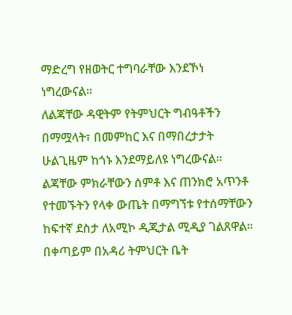ማድረግ የዘወትር ተግባራቸው እንደኾነ ነግረውናል።
ለልጃቸው ዳዊትም የትምህርት ግብዓቶችን በማሟላት፣ በመምከር እና በማበረታታት ሁልጊዜም ከጎኑ እንደማይለዩ ነግረውናል።
ልጃቸው ምክራቸውን ሰምቶ እና ጠንክሮ አጥንቶ የተመኙትን የላቀ ውጤት በማግኘቱ የተሰማቸውን ከፍተኛ ደስታ ለአሚኮ ዲጂታል ሚዲያ ገልጸዋል። በቀጣይም በአዳሪ ትምህርት ቤት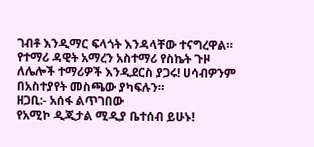ገብቶ እንዲማር ፍላጎት እንዳላቸው ተናግረዋል።
የተማሪ ዳዊት አማረን አስተማሪ የስኬት ጉዞ ለሌሎች ተማሪዎች እንዲደርስ ያጋሩ! ሀሳብዎንም በአስተያየት መስጫው ያካፍሉን።
ዘጋቢ:- አሰፋ ልጥገበው
የአሚኮ ዲጂታል ሚዲያ ቤተሰብ ይሁኑ!